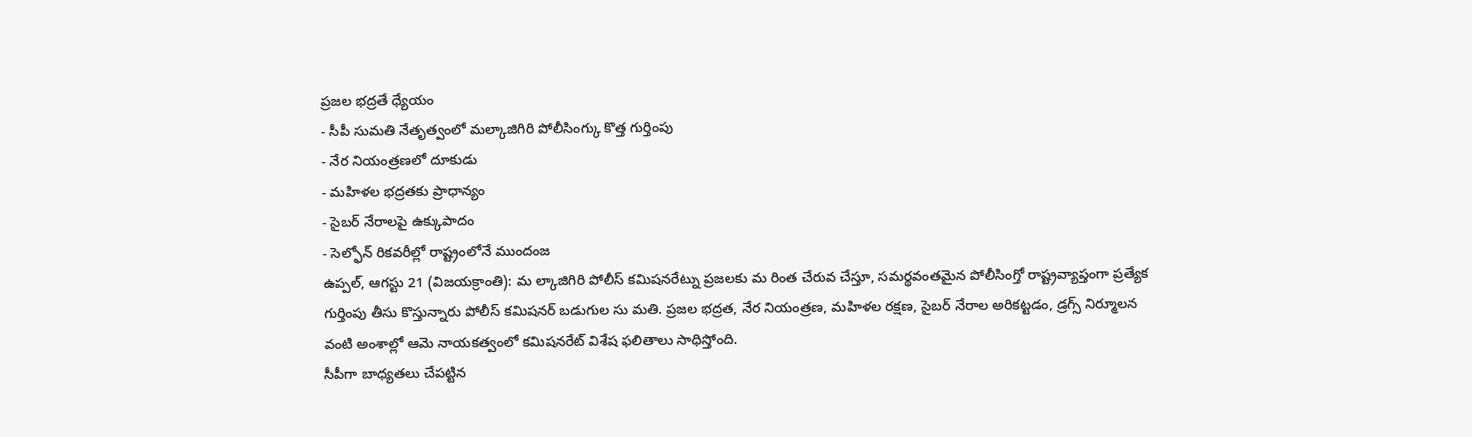ప్రజల భద్రతే ధ్యేయం
- సీపీ సుమతి నేతృత్వంలో మల్కాజిగిరి పోలీసింగ్కు కొత్త గుర్తింపు
- నేర నియంత్రణలో దూకుడు
- మహిళల భద్రతకు ప్రాధాన్యం
- సైబర్ నేరాలపై ఉక్కుపాదం
- సెల్ఫోన్ రికవరీల్లో రాష్ట్రంలోనే ముందంజ
ఉప్పల్, ఆగస్టు 21 (విజయక్రాంతి): మ ల్కాజిగిరి పోలీస్ కమిషనరేట్ను ప్రజలకు మ రింత చేరువ చేస్తూ, సమర్థవంతమైన పోలీసింగ్తో రాష్ట్రవ్యాప్తంగా ప్రత్యేక గుర్తింపు తీసు కొస్తున్నారు పోలీస్ కమిషనర్ బడుగుల సు మతి. ప్రజల భద్రత, నేర నియంత్రణ, మహిళల రక్షణ, సైబర్ నేరాల అరికట్టడం, డ్రగ్స్ నిర్మూలన వంటి అంశాల్లో ఆమె నాయకత్వంలో కమిషనరేట్ విశేష ఫలితాలు సాధిస్తోంది.
సీపీగా బాధ్యతలు చేపట్టిన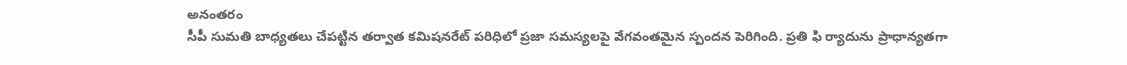అనంతరం
సీపీ సుమతి బాధ్యతలు చేపట్టిన తర్వాత కమిషనరేట్ పరిధిలో ప్రజా సమస్యలపై వేగవంతమైన స్పందన పెరిగింది. ప్రతి ఫి ర్యాదును ప్రాధాన్యతగా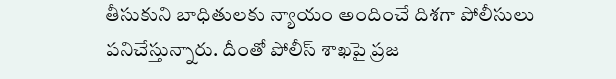తీసుకుని బాధితులకు న్యాయం అందించే దిశగా పోలీసులు పనిచేస్తున్నారు. దీంతో పోలీస్ శాఖపై ప్రజ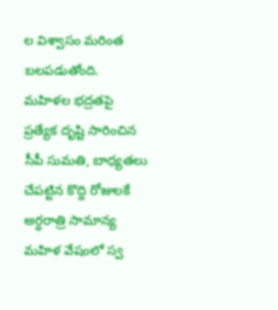ల విశ్వాసం మరింత బలపడుతోంది.
మహిళల భద్రతపై ప్రత్యేక దృష్టి సారించిన సీపీ సుమతి, బాధ్యతలు చేపట్టిన కొద్ది రోజులకే అర్ధరాత్రి సామాన్య మహిళ వేషంలో స్వ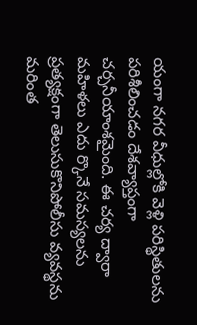యంగా నగర వీధుల్లోకి వెళ్లి పరిస్థితులను పరిశీలించడం దేశవ్యాప్తంగా చర్చనీయాంశమైంది. ఈ చర్య ద్వారా మహిళలు ఎదు ర్కొనే సమస్యలను ప్రత్యక్షంగా తెలుసుకొనిపోలీసు వ్యవస్థను మరింత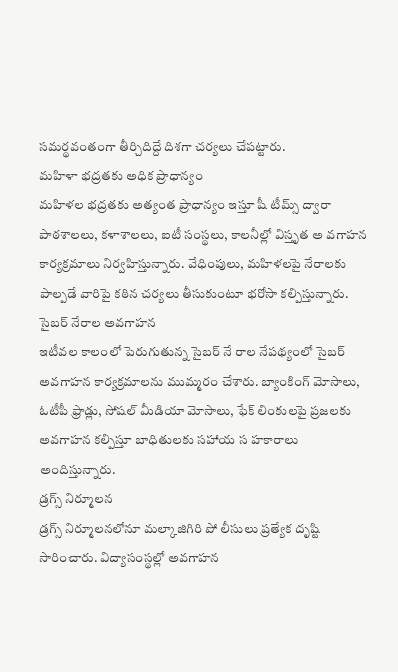సమర్థవంతంగా తీర్చిదిద్దే దిశగా చర్యలు చేపట్టారు.
మహిళా భద్రతకు అధిక ప్రాధాన్యం
మహిళల భద్రతకు అత్యంత ప్రాధాన్యం ఇస్తూ షీ టీమ్స్ ద్వారా పాఠశాలలు, కళాశాలలు, ఐటీ సంస్థలు, కాలనీల్లో విస్తృత అ వగాహన కార్యక్రమాలు నిర్వహిస్తున్నారు. వేధింపులు, మహిళలపై నేరాలకు పాల్పడే వారిపై కఠిన చర్యలు తీసుకుంటూ భరోసా కల్పిస్తున్నారు.
సైబర్ నేరాల అవగాహన
ఇటీవల కాలంలో పెరుగుతున్న సైబర్ నే రాల నేపథ్యంలో సైబర్ అవగాహన కార్యక్రమాలను ముమ్మరం చేశారు. బ్యాంకింగ్ మోసాలు, ఓటీపీ ఫ్రాడ్లు, సోషల్ మీడియా మోసాలు, ఫేక్ లింకులపై ప్రజలకు అవగాహన కల్పిస్తూ బాధితులకు సహాయ స హకారాలు అందిస్తున్నారు.
డ్రగ్స్ నిర్మూలన
డ్రగ్స్ నిర్మూలనలోనూ మల్కాజిగిరి పో లీసులు ప్రత్యేక దృష్టి సారించారు. విద్యాసంస్థల్లో అవగాహన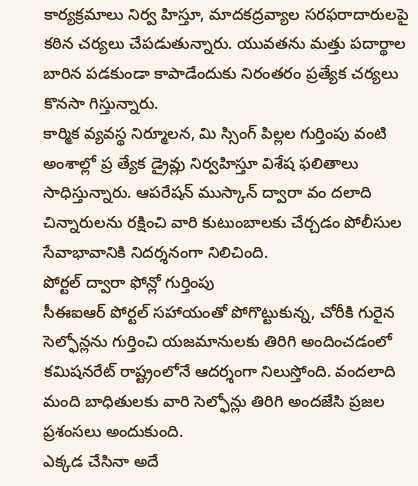కార్యక్రమాలు నిర్వ హిస్తూ, మాదకద్రవ్యాల సరఫరాదారులపై కఠిన చర్యలు చేపడుతున్నారు. యువతను మత్తు పదార్థాల బారిన పడకుండా కాపాడేందుకు నిరంతరం ప్రత్యేక చర్యలు కొనసా గిస్తున్నారు.
కార్మిక వ్యవస్థ నిర్మూలన, మి స్సింగ్ పిల్లల గుర్తింపు వంటి అంశాల్లో ప్ర త్యేక డ్రైవ్లు నిర్వహిస్తూ విశేష ఫలితాలు సాధిస్తున్నారు. ఆపరేషన్ ముస్కాన్ ద్వారా వం దలాది చిన్నారులను రక్షించి వారి కుటుంబాలకు చేర్చడం పోలీసుల సేవాభావానికి నిదర్శనంగా నిలిచింది.
పోర్టల్ ద్వారా ఫోన్లో గుర్తింపు
సీఈఐఆర్ పోర్టల్ సహాయంతో పోగొట్టుకున్న, చోరీకి గురైన సెల్ఫోన్లను గుర్తించి యజమానులకు తిరిగి అందించడంలో కమిషనరేట్ రాష్ట్రంలోనే ఆదర్శంగా నిలుస్తోంది. వందలాది మంది బాధితులకు వారి సెల్ఫోన్లు తిరిగి అందజేసి ప్రజల ప్రశంసలు అందుకుంది.
ఎక్కడ చేసినా అదే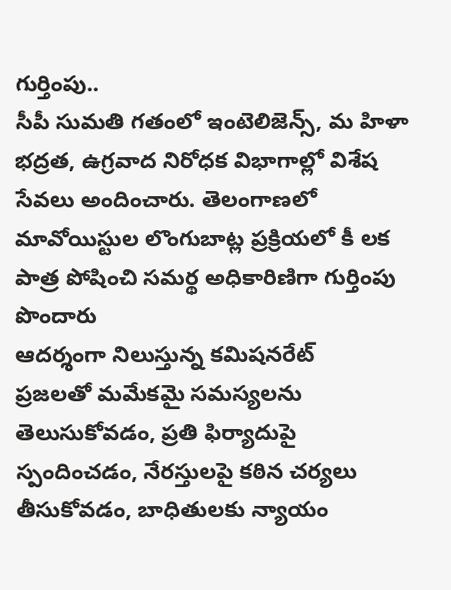గుర్తింపు..
సీపీ సుమతి గతంలో ఇంటెలిజెన్స్, మ హిళా భద్రత, ఉగ్రవాద నిరోధక విభాగాల్లో విశేష సేవలు అందించారు. తెలంగాణలో మావోయిస్టుల లొంగుబాట్ల ప్రక్రియలో కీ లక పాత్ర పోషించి సమర్థ అధికారిణిగా గుర్తింపు పొందారు
ఆదర్శంగా నిలుస్తున్న కమిషనరేట్
ప్రజలతో మమేకమై సమస్యలను తెలుసుకోవడం, ప్రతి ఫిర్యాదుపై స్పందించడం, నేరస్తులపై కఠిన చర్యలు తీసుకోవడం, బాధితులకు న్యాయం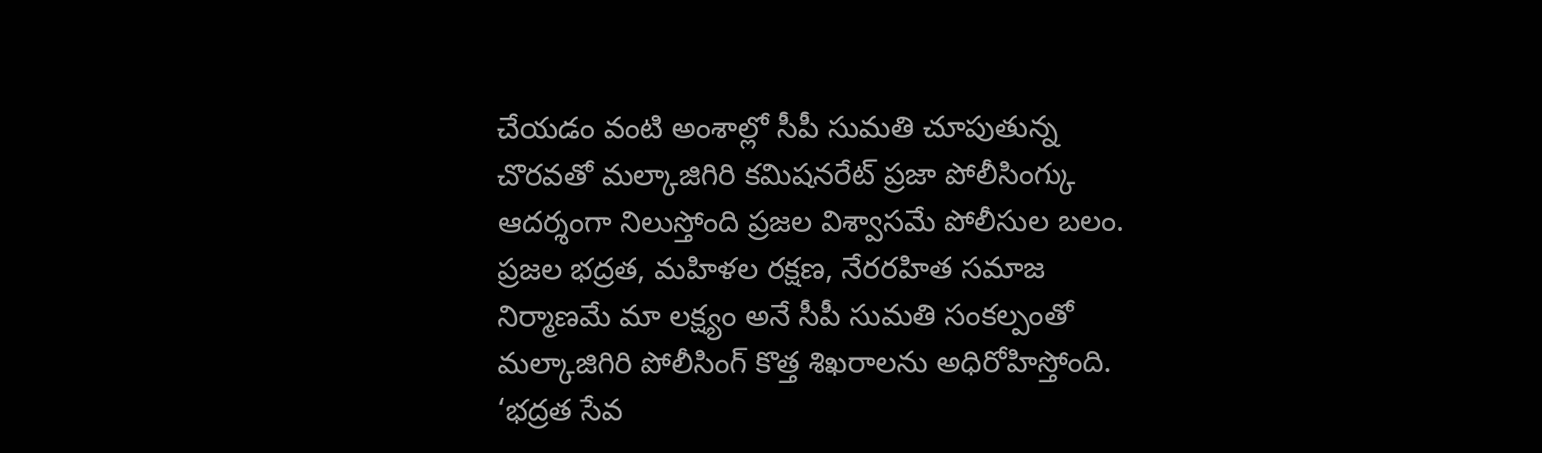చేయడం వంటి అంశాల్లో సీపీ సుమతి చూపుతున్న చొరవతో మల్కాజిగిరి కమిషనరేట్ ప్రజా పోలీసింగ్కు ఆదర్శంగా నిలుస్తోంది ప్రజల విశ్వాసమే పోలీసుల బలం. ప్రజల భద్రత, మహిళల రక్షణ, నేరరహిత సమాజ నిర్మాణమే మా లక్ష్యం అనే సీపీ సుమతి సంకల్పంతో మల్కాజిగిరి పోలీసింగ్ కొత్త శిఖరాలను అధిరోహిస్తోంది.
‘భద్రత సేవ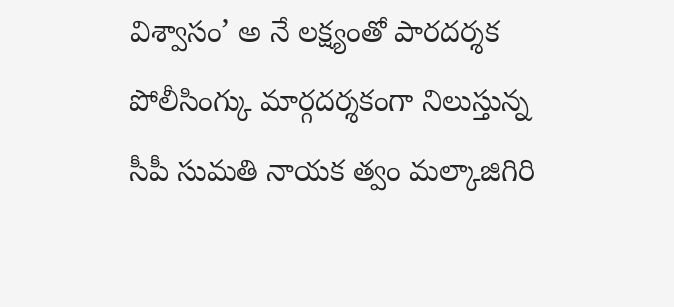విశ్వాసం’ అ నే లక్ష్యంతో పారదర్శక పోలీసింగ్కు మార్గదర్శకంగా నిలుస్తున్న సీపీ సుమతి నాయక త్వం మల్కాజిగిరి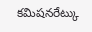కమిషనరేట్కు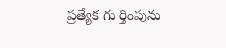ప్రత్యేక గు ర్తింపును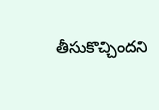తీసుకొచ్చిందని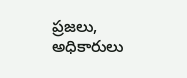ప్రజలు, అధికారులు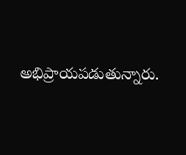అభిప్రాయపడుతున్నారు.